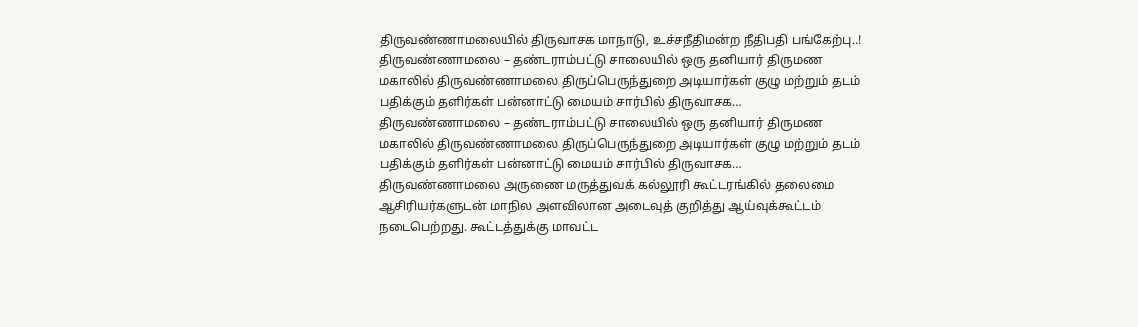திருவண்ணாமலையில் திருவாசக மாநாடு, உச்சநீதிமன்ற நீதிபதி பங்கேற்பு..!
திருவண்ணாமலை – தண்டராம்பட்டு சாலையில் ஒரு தனியார் திருமண மகாலில் திருவண்ணாமலை திருப்பெருந்துறை அடியார்கள் குழு மற்றும் தடம் பதிக்கும் தளிர்கள் பன்னாட்டு மையம் சார்பில் திருவாசக…
திருவண்ணாமலை – தண்டராம்பட்டு சாலையில் ஒரு தனியார் திருமண மகாலில் திருவண்ணாமலை திருப்பெருந்துறை அடியார்கள் குழு மற்றும் தடம் பதிக்கும் தளிர்கள் பன்னாட்டு மையம் சார்பில் திருவாசக…
திருவண்ணாமலை அருணை மருத்துவக் கல்லூரி கூட்டரங்கில் தலைமை ஆசிரியர்களுடன் மாநில அளவிலான அடைவுத் குறித்து ஆய்வுக்கூட்டம் நடைபெற்றது. கூட்டத்துக்கு மாவட்ட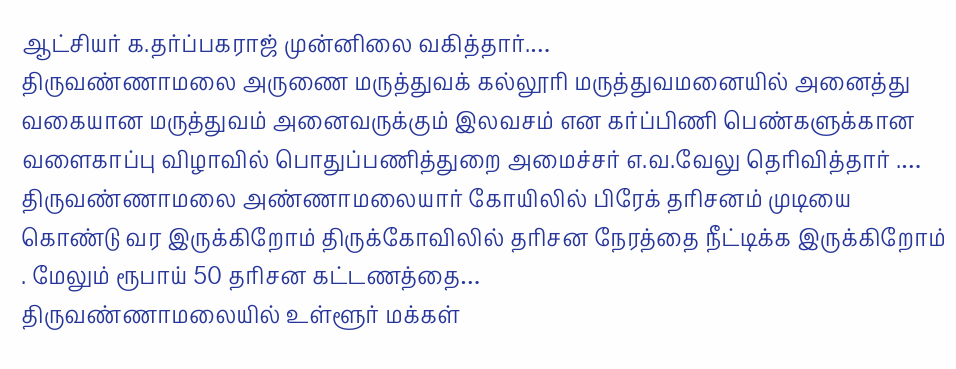ஆட்சியர் க.தர்ப்பகராஜ் முன்னிலை வகித்தார்.…
திருவண்ணாமலை அருணை மருத்துவக் கல்லூரி மருத்துவமனையில் அனைத்து வகையான மருத்துவம் அனைவருக்கும் இலவசம் என கர்ப்பிணி பெண்களுக்கான வளைகாப்பு விழாவில் பொதுப்பணித்துறை அமைச்சர் எ.வ.வேலு தெரிவித்தார் .…
திருவண்ணாமலை அண்ணாமலையார் கோயிலில் பிரேக் தரிசனம் முடியை கொண்டு வர இருக்கிறோம் திருக்கோவிலில் தரிசன நேரத்தை நீட்டிக்க இருக்கிறோம் . மேலும் ரூபாய் 50 தரிசன கட்டணத்தை…
திருவண்ணாமலையில் உள்ளூர் மக்கள்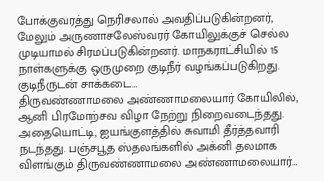போக்குவரத்து நெரிசலால் அவதிப்படுகின்றனர், மேலும் அருணாசலேஸ்வரர் கோயிலுக்குச் செல்ல முடியாமல் சிரமப்படுகின்றனர். மாநகராட்சியில் 15 நாள்களுக்கு ஒருமுறை குடிநீர் வழங்கப்படுகிறது. குடிநீருடன் சாக்கடை…
திருவண்ணாமலை அண்ணாமலையார் கோயிலில், ஆனி பிரமோற்சவ விழா நேற்று நிறைவடைந்தது. அதையொட்டி, ஐயங்குளத்தில் சுவாமி தீர்த்தவாரி நடந்தது. பஞ்சபூத ஸ்தலங்களில் அக்னி தலமாக விளங்கும் திருவண்ணாமலை அண்ணாமலையார்…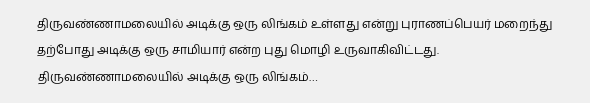திருவண்ணாமலையில் அடிக்கு ஒரு லிங்கம் உள்ளது என்று புராணப்பெயர் மறைந்து தற்போது அடிக்கு ஒரு சாமியார் என்ற புது மொழி உருவாகிவிட்டது. திருவண்ணாமலையில் அடிக்கு ஒரு லிங்கம்…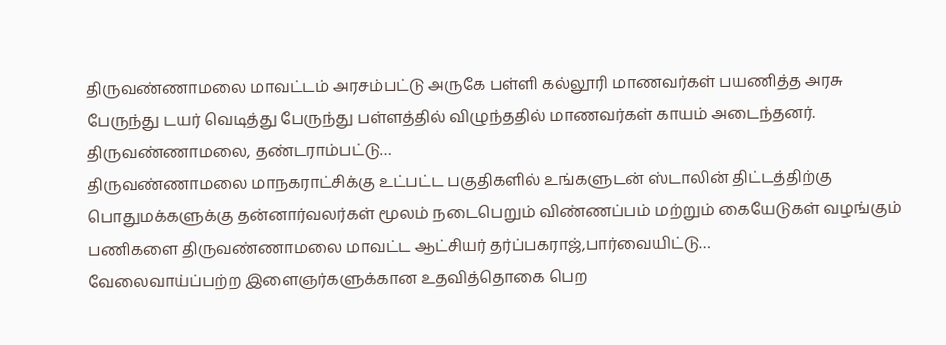திருவண்ணாமலை மாவட்டம் அரசம்பட்டு அருகே பள்ளி கல்லூரி மாணவர்கள் பயணித்த அரசு பேருந்து டயர் வெடித்து பேருந்து பள்ளத்தில் விழுந்ததில் மாணவர்கள் காயம் அடைந்தனர். திருவண்ணாமலை, தண்டராம்பட்டு…
திருவண்ணாமலை மாநகராட்சிக்கு உட்பட்ட பகுதிகளில் உங்களுடன் ஸ்டாலின் திட்டத்திற்கு பொதுமக்களுக்கு தன்னார்வலர்கள் மூலம் நடைபெறும் விண்ணப்பம் மற்றும் கையேடுகள் வழங்கும் பணிகளை திருவண்ணாமலை மாவட்ட ஆட்சியர் தர்ப்பகராஜ்,பார்வையிட்டு…
வேலைவாய்ப்பற்ற இளைஞர்களுக்கான உதவித்தொகை பெற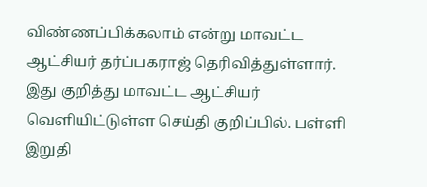விண்ணப்பிக்கலாம் என்று மாவட்ட ஆட்சியர் தர்ப்பகராஜ் தெரிவித்துள்ளார். இது குறித்து மாவட்ட ஆட்சியர் வெளியிட்டுள்ள செய்தி குறிப்பில். பள்ளி இறுதி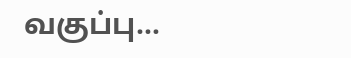வகுப்பு…